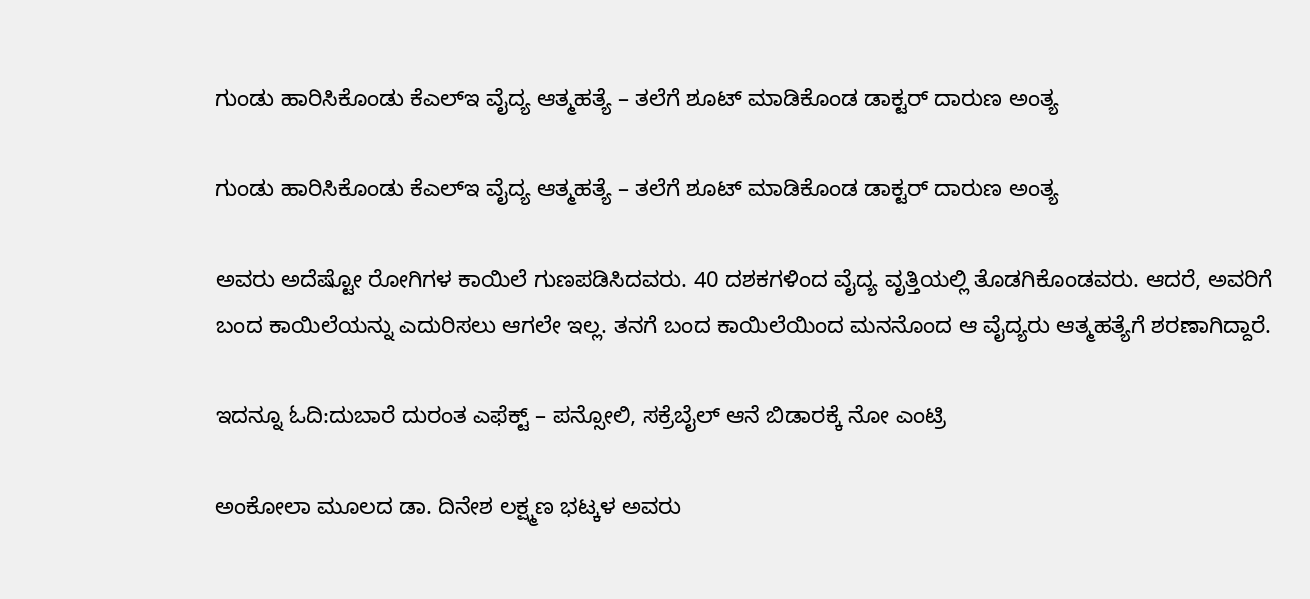ಗುಂಡು ಹಾರಿಸಿಕೊಂಡು ಕೆಎಲ್ಇ ವೈದ್ಯ ಆತ್ಮಹತ್ಯೆ – ತಲೆಗೆ ಶೂಟ್ ಮಾಡಿಕೊಂಡ ಡಾಕ್ಟರ್ ದಾರುಣ ಅಂತ್ಯ

ಗುಂಡು ಹಾರಿಸಿಕೊಂಡು ಕೆಎಲ್ಇ ವೈದ್ಯ ಆತ್ಮಹತ್ಯೆ – ತಲೆಗೆ ಶೂಟ್ ಮಾಡಿಕೊಂಡ ಡಾಕ್ಟರ್ ದಾರುಣ ಅಂತ್ಯ

ಅವರು ಅದೆಷ್ಟೋ ರೋಗಿಗಳ ಕಾಯಿಲೆ ಗುಣಪಡಿಸಿದವರು. 40 ದಶಕಗಳಿಂದ ವೈದ್ಯ ವೃತ್ತಿಯಲ್ಲಿ ತೊಡಗಿಕೊಂಡವರು. ಆದರೆ, ಅವರಿಗೆ ಬಂದ ಕಾಯಿಲೆಯನ್ನು ಎದುರಿಸಲು ಆಗಲೇ ಇಲ್ಲ. ತನಗೆ ಬಂದ ಕಾಯಿಲೆಯಿಂದ ಮನನೊಂದ ಆ ವೈದ್ಯರು ಆತ್ಮಹತ್ಯೆಗೆ ಶರಣಾಗಿದ್ದಾರೆ.

ಇದನ್ನೂ ಓದಿ:ದುಬಾರೆ ದುರಂತ ಎಫೆಕ್ಟ್ – ಪನ್ಸೋಲಿ, ಸಕ್ರೆಬೈಲ್ ಆನೆ ಬಿಡಾರಕ್ಕೆ ನೋ ಎಂಟ್ರಿ

ಅಂಕೋಲಾ ಮೂಲದ ಡಾ. ದಿನೇಶ ಲಕ್ಷ್ಮಣ ಭಟ್ಕಳ ಅವರು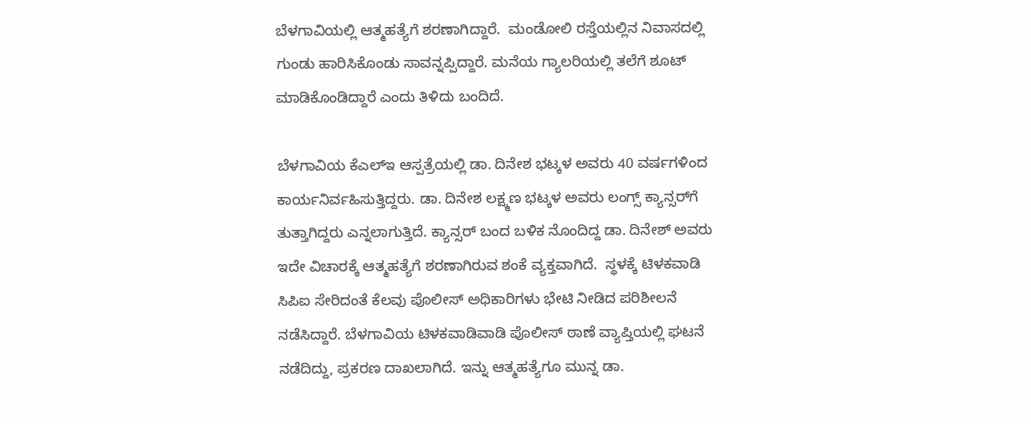ಬೆಳಗಾವಿಯಲ್ಲಿ ಆತ್ಮಹತ್ಯೆಗೆ ಶರಣಾಗಿದ್ದಾರೆ.  ಮಂಡೋಲಿ ರಸ್ತೆಯಲ್ಲಿನ ನಿವಾಸದಲ್ಲಿ ಗುಂಡು ಹಾರಿಸಿಕೊಂಡು ಸಾವನ್ನಪ್ಪಿದ್ದಾರೆ. ಮನೆಯ ಗ್ಯಾಲರಿಯಲ್ಲಿ ತಲೆಗೆ ಶೂಟ್ ಮಾಡಿಕೊಂಡಿದ್ದಾರೆ ಎಂದು ತಿಳಿದು ಬಂದಿದೆ.

ಬೆಳಗಾವಿಯ ಕೆಎಲ್ಇ ಆಸ್ಪತ್ರೆಯಲ್ಲಿ ಡಾ. ದಿನೇಶ ಭಟ್ಕಳ ಅವರು 40 ವರ್ಷಗಳಿಂದ  ಕಾರ್ಯನಿರ್ವಹಿಸುತ್ತಿದ್ದರು. ಡಾ. ದಿನೇಶ ಲಕ್ಷ್ಮಣ ಭಟ್ಕಳ ಅವರು ಲಂಗ್ಸ್ ಕ್ಯಾನ್ಸರ್‌‌ಗೆ ತುತ್ತಾಗಿದ್ದರು ಎನ್ನಲಾಗುತ್ತಿದೆ. ಕ್ಯಾನ್ಸರ್ ಬಂದ ಬಳಿಕ ನೊಂದಿದ್ದ ಡಾ. ದಿನೇಶ್ ಅವರು ಇದೇ ವಿಚಾರಕ್ಕೆ ಆತ್ಮಹತ್ಯೆಗೆ ಶರಣಾಗಿರುವ ಶಂಕೆ ವ್ಯಕ್ತವಾಗಿದೆ.  ಸ್ಥಳಕ್ಕೆ ಟಿಳಕವಾಡಿ ಸಿಪಿಐ ಸೇರಿದಂತೆ ಕೆಲವು ಪೊಲೀಸ್ ಅಧಿಕಾರಿಗಳು ಭೇಟಿ ನೀಡಿದ ಪರಿಶೀಲನೆ ನಡೆಸಿದ್ದಾರೆ. ಬೆಳಗಾವಿಯ ಟಿಳಕವಾಡಿವಾಡಿ ಪೊಲೀಸ್ ಠಾಣೆ ವ್ಯಾಪ್ತಿಯಲ್ಲಿ ಘಟ‌ನೆ ನಡೆದಿದ್ದು, ಪ್ರಕರಣ ದಾಖಲಾಗಿದೆ. ಇನ್ನು ಆತ್ಮಹತ್ಯೆಗೂ ಮುನ್ನ ಡಾ.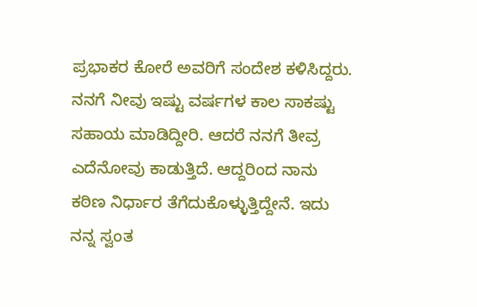ಪ್ರಭಾಕರ ಕೋರೆ ಅವರಿಗೆ ಸಂದೇಶ ಕಳಿಸಿದ್ದರು. ನನಗೆ ನೀವು ಇಷ್ಟು ವರ್ಷಗಳ ಕಾಲ ಸಾಕಷ್ಟು ಸಹಾಯ ಮಾಡಿದ್ದೀರಿ. ಆದರೆ ನನಗೆ ತೀವ್ರ ಎದೆನೋವು ಕಾಡುತ್ತಿದೆ. ಆದ್ದರಿಂದ ನಾನು ಕಠಿಣ ನಿರ್ಧಾರ ತೆಗೆದುಕೊಳ್ಳುತ್ತಿದ್ದೇನೆ. ಇದು ನನ್ನ ಸ್ವಂತ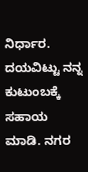ನಿರ್ಧಾರ. ದಯವಿಟ್ಟು ನನ್ನ ಕುಟುಂಬಕ್ಕೆ ಸಹಾಯ ಮಾಡಿ. ನಗರ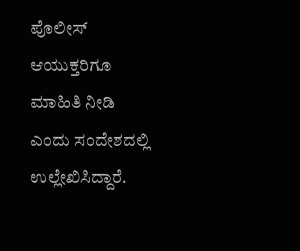ಪೊಲೀಸ್ ಆಯುಕ್ತರಿಗೂ ಮಾಹಿತಿ ನೀಡಿ ಎಂದು ಸಂದೇಶದಲ್ಲಿ ಉಲ್ಲೇಖಿಸಿದ್ದಾರೆ.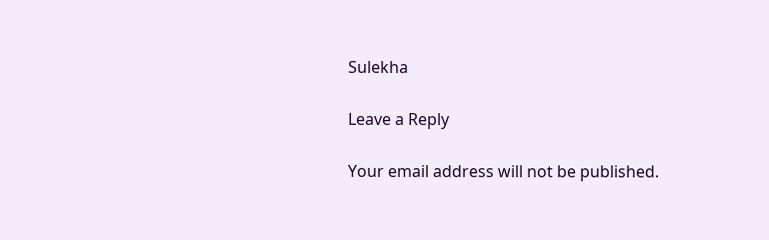Sulekha

Leave a Reply

Your email address will not be published.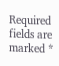Required fields are marked *